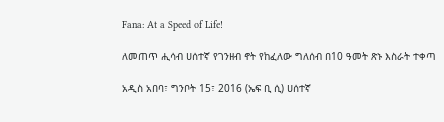Fana: At a Speed of Life!

ለመጠጥ ሒሳብ ሀሰተኛ የገንዘብ ኖት የከፈለው ግለሰብ በ10 ዓመት ጽኑ እስራት ተቀጣ

አዲስ አበባ፣ ግንቦት 15፣ 2016 (ኤፍ ቢ ሲ) ሀሰተኛ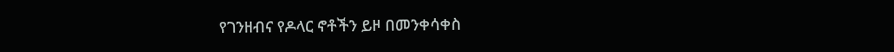የገንዘብና የዶላር ኖቶችን ይዞ በመንቀሳቀስ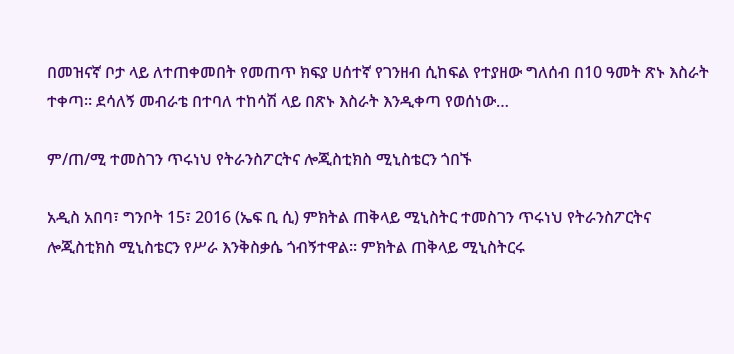በመዝናኛ ቦታ ላይ ለተጠቀመበት የመጠጥ ክፍያ ሀሰተኛ የገንዘብ ሲከፍል የተያዘው ግለሰብ በ10 ዓመት ጽኑ እስራት ተቀጣ። ደሳለኝ መብራቴ በተባለ ተከሳሽ ላይ በጽኑ እስራት እንዲቀጣ የወሰነው…

ም/ጠ/ሚ ተመስገን ጥሩነህ የትራንስፖርትና ሎጂስቲክስ ሚኒስቴርን ጎበኙ

አዲስ አበባ፣ ግንቦት 15፣ 2016 (ኤፍ ቢ ሲ) ምክትል ጠቅላይ ሚኒስትር ተመስገን ጥሩነህ የትራንስፖርትና ሎጂስቲክስ ሚኒስቴርን የሥራ እንቅስቃሴ ጎብኝተዋል፡፡ ምክትል ጠቅላይ ሚኒስትርሩ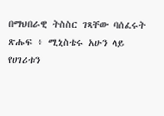በማህበራዊ ትስስር ገጻቸው ባሰፈሩት ጽሑፍ ፥ ሚኒስቴሩ አሁን ላይ የሀገሪቱን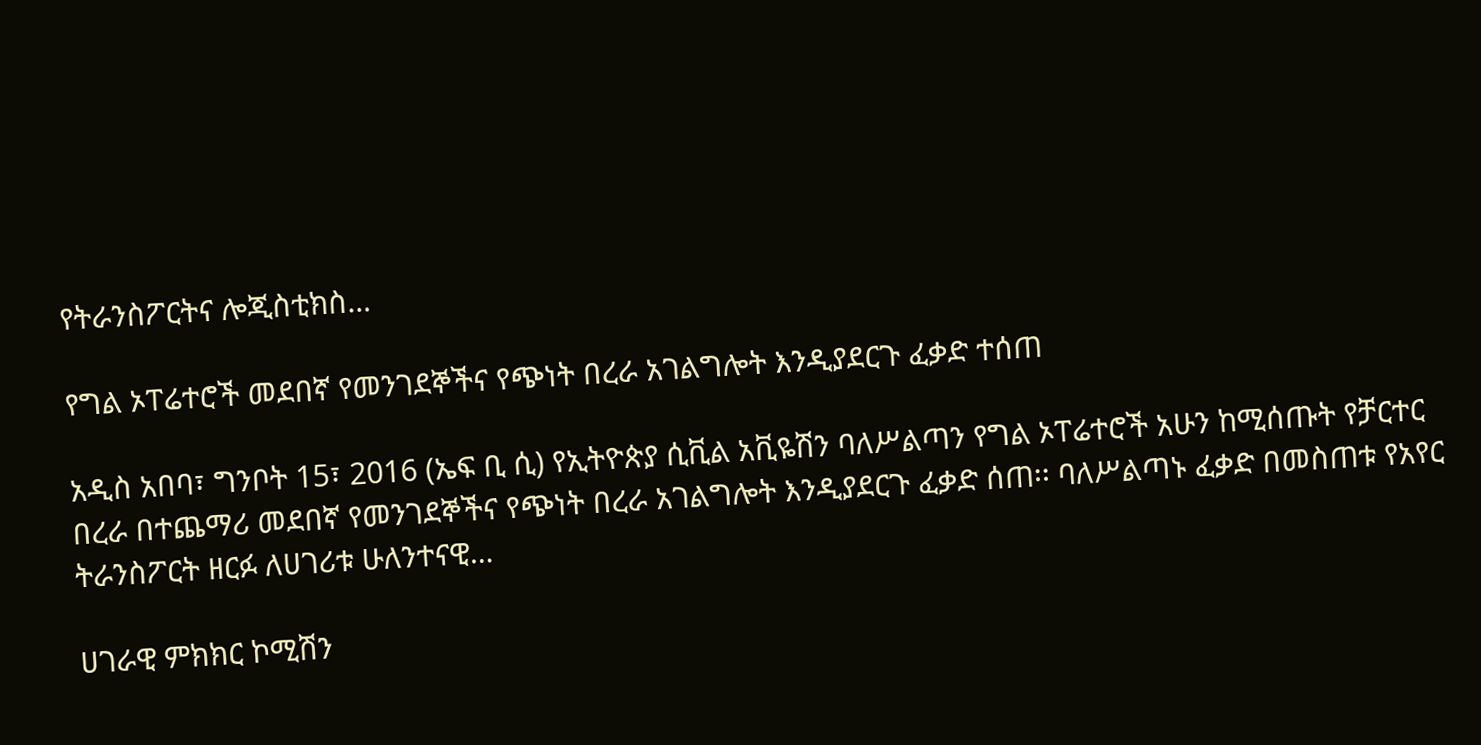የትራንስፖርትና ሎጂስቲክስ…

የግል ኦፐሬተሮች መደበኛ የመንገደኞችና የጭነት በረራ አገልግሎት እንዲያደርጉ ፈቃድ ተሰጠ

አዲስ አበባ፣ ግንቦት 15፣ 2016 (ኤፍ ቢ ሲ) የኢትዮጵያ ሲቪል አቪዬሽን ባለሥልጣን የግል ኦፐሬተሮች አሁን ከሚሰጡት የቻርተር በረራ በተጨማሪ መደበኛ የመንገደኞችና የጭነት በረራ አገልግሎት እንዲያደርጉ ፈቃድ ሰጠ፡፡ ባለሥልጣኑ ፈቃድ በመስጠቱ የአየር ትራንስፖርት ዘርፉ ለሀገሪቱ ሁለንተናዊ…

ሀገራዊ ምክክር ኮሚሽን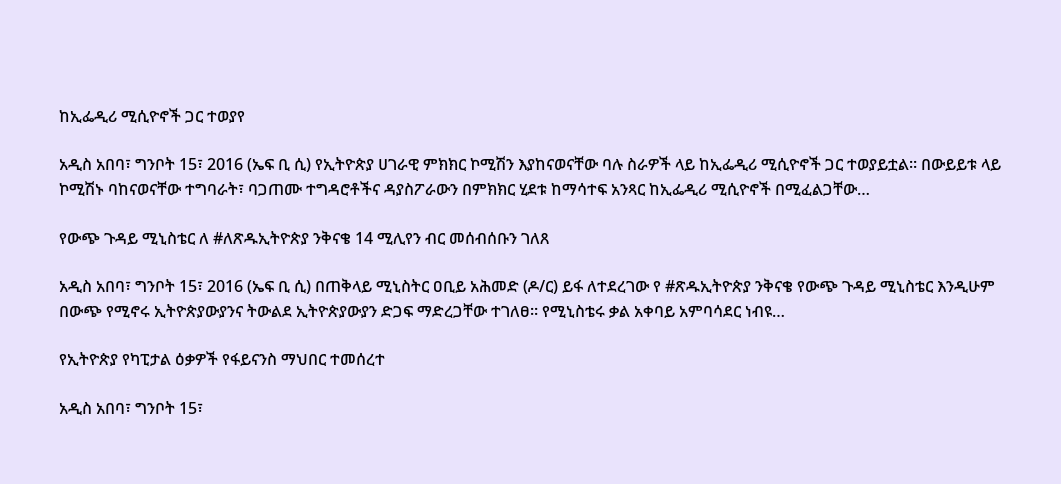ከኢፌዲሪ ሚሲዮኖች ጋር ተወያየ

አዲስ አበባ፣ ግንቦት 15፣ 2016 (ኤፍ ቢ ሲ) የኢትዮጵያ ሀገራዊ ምክክር ኮሚሽን እያከናወናቸው ባሉ ስራዎች ላይ ከኢፌዲሪ ሚሲዮኖች ጋር ተወያይቷል። በውይይቱ ላይ ኮሚሽኑ ባከናወናቸው ተግባራት፣ ባጋጠሙ ተግዳሮቶችና ዳያስፖራውን በምክክር ሂደቱ ከማሳተፍ አንጻር ከኢፌዲሪ ሚሲዮኖች በሚፈልጋቸው…

የውጭ ጉዳይ ሚኒስቴር ለ #ለጽዱኢትዮጵያ ንቅናቄ 14 ሚሊየን ብር መሰብሰቡን ገለጸ

አዲስ አበባ፣ ግንቦት 15፣ 2016 (ኤፍ ቢ ሲ) በጠቅላይ ሚኒስትር ዐቢይ አሕመድ (ዶ/ር) ይፋ ለተደረገው የ #ጽዱኢትዮጵያ ንቅናቄ የውጭ ጉዳይ ሚኒስቴር እንዲሁም በውጭ የሚኖሩ ኢትዮጵያውያንና ትውልደ ኢትዮጵያውያን ድጋፍ ማድረጋቸው ተገለፀ። የሚኒስቴሩ ቃል አቀባይ አምባሳደር ነብዩ…

የኢትዮጵያ የካፒታል ዕቃዎች የፋይናንስ ማህበር ተመሰረተ

አዲስ አበባ፣ ግንቦት 15፣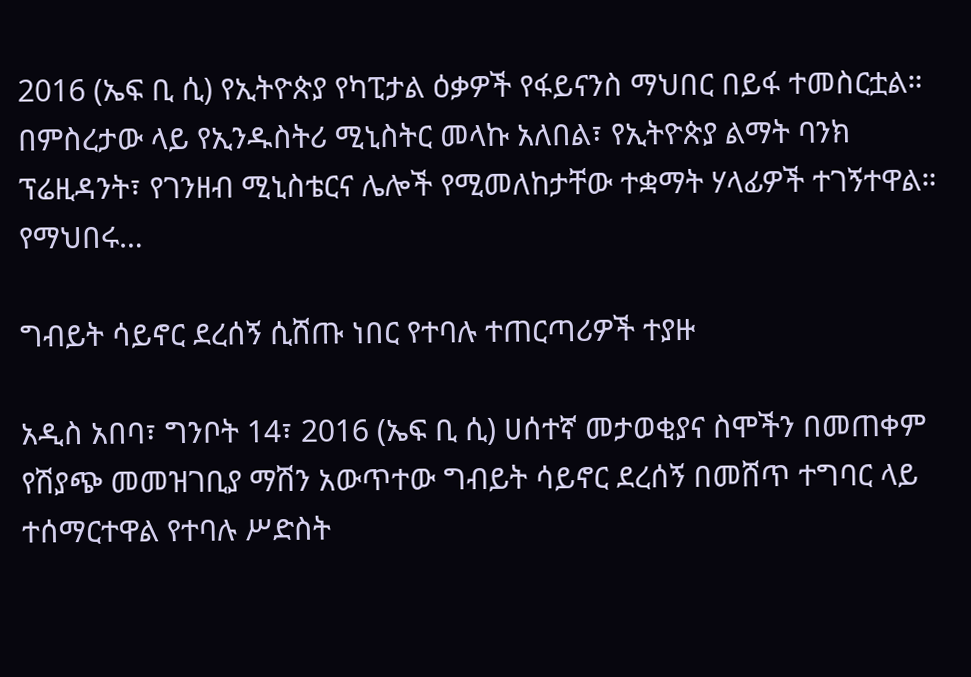2016 (ኤፍ ቢ ሲ) የኢትዮጵያ የካፒታል ዕቃዎች የፋይናንስ ማህበር በይፋ ተመስርቷል። በምስረታው ላይ የኢንዱስትሪ ሚኒስትር መላኩ አለበል፣ የኢትዮጵያ ልማት ባንክ ፕሬዚዳንት፣ የገንዘብ ሚኒስቴርና ሌሎች የሚመለከታቸው ተቋማት ሃላፊዎች ተገኝተዋል። የማህበሩ…

ግብይት ሳይኖር ደረሰኝ ሲሸጡ ነበር የተባሉ ተጠርጣሪዎች ተያዙ

አዲስ አበባ፣ ግንቦት 14፣ 2016 (ኤፍ ቢ ሲ) ሀሰተኛ መታወቂያና ስሞችን በመጠቀም የሽያጭ መመዝገቢያ ማሽን አውጥተው ግብይት ሳይኖር ደረሰኝ በመሸጥ ተግባር ላይ ተሰማርተዋል የተባሉ ሥድስት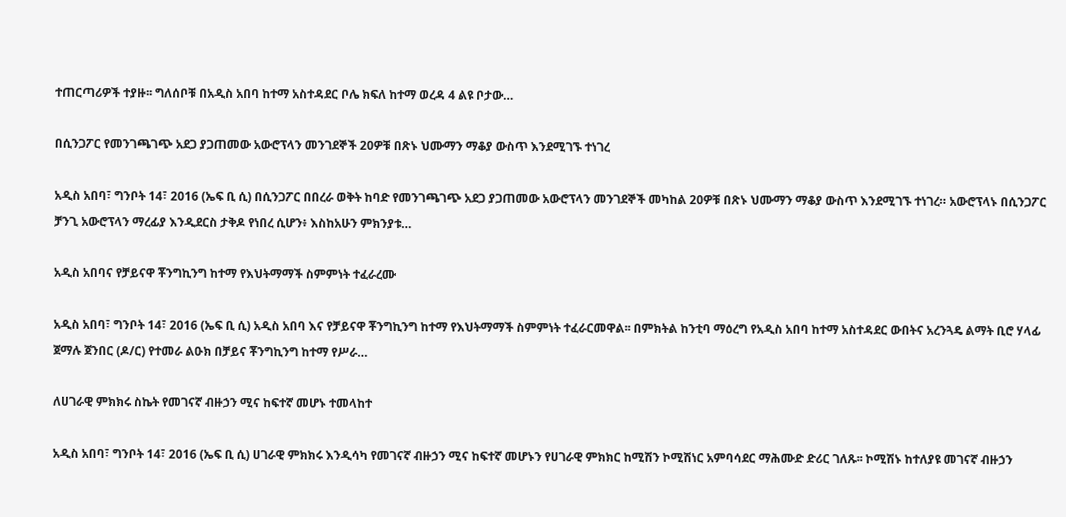ተጠርጣሪዎች ተያዙ፡፡ ግለሰቦቹ በአዲስ አበባ ከተማ አስተዳደር ቦሌ ክፍለ ከተማ ወረዳ 4 ልዩ ቦታው…

በሲንጋፖር የመንገጫገጭ አደጋ ያጋጠመው አውሮፕላን መንገደኞች 20ዎቹ በጽኑ ህሙማን ማቆያ ውስጥ እንደሚገኙ ተነገረ

አዲስ አበባ፣ ግንቦት 14፣ 2016 (ኤፍ ቢ ሲ) በሲንጋፖር በበረራ ወቅት ከባድ የመንገጫገጭ አደጋ ያጋጠመው አውሮፕላን መንገደኞች መካከል 20ዎቹ በጽኑ ህሙማን ማቆያ ውስጥ እንደሚገኙ ተነገረ። አውሮፕላኑ በሲንጋፖር ቻንጊ አውሮፕላን ማረፊያ እንዲደርስ ታቅዶ የነበረ ሲሆን፥ እስከአሁን ምክንያቱ…

አዲስ አበባና የቻይናዋ ቾንግኪንግ ከተማ የእህትማማች ስምምነት ተፈራረሙ

አዲስ አበባ፣ ግንቦት 14፣ 2016 (ኤፍ ቢ ሲ) አዲስ አበባ እና የቻይናዋ ቾንግኪንግ ከተማ የእህትማማች ስምምነት ተፈራርመዋል፡፡ በምክትል ከንቲባ ማዕረግ የአዲስ አበባ ከተማ አስተዳደር ውበትና አረንጓዴ ልማት ቢሮ ሃላፊ ጀማሉ ጀንበር (ዶ/ር) የተመራ ልዑክ በቻይና ቾንግኪንግ ከተማ የሥራ…

ለሀገራዊ ምክክሩ ስኬት የመገናኛ ብዙኃን ሚና ከፍተኛ መሆኑ ተመላከተ

አዲስ አበባ፣ ግንቦት 14፣ 2016 (ኤፍ ቢ ሲ) ሀገራዊ ምክክሩ እንዲሳካ የመገናኛ ብዙኃን ሚና ከፍተኛ መሆኑን የሀገራዊ ምክክር ከሚሽን ኮሚሽነር አምባሳደር ማሕሙድ ድሪር ገለጹ፡፡ ኮሚሽኑ ከተለያዩ መገናኛ ብዙኃን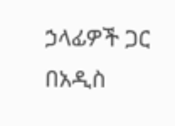ኃላፊዎች ጋር በአዲስ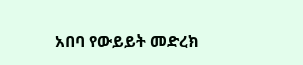አበባ የውይይት መድረክ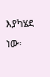እያካሄደ ነው፡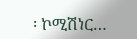፡ ኮሚሽነር…